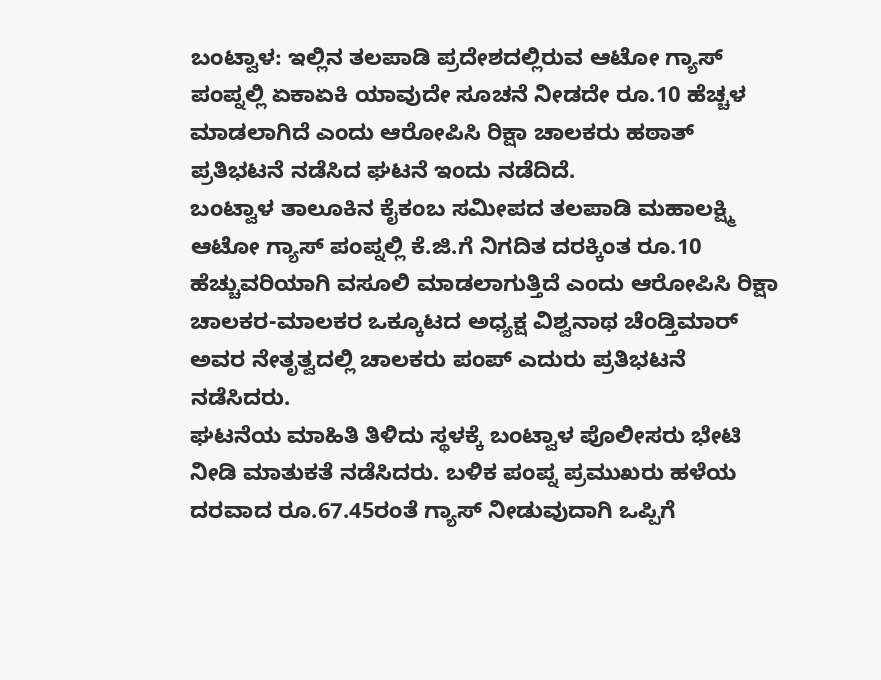ಬಂಟ್ವಾಳ: ಇಲ್ಲಿನ ತಲಪಾಡಿ ಪ್ರದೇಶದಲ್ಲಿರುವ ಆಟೋ ಗ್ಯಾಸ್ ಪಂಪ್ನಲ್ಲಿ ಏಕಾಏಕಿ ಯಾವುದೇ ಸೂಚನೆ ನೀಡದೇ ರೂ.10 ಹೆಚ್ಚಳ ಮಾಡಲಾಗಿದೆ ಎಂದು ಆರೋಪಿಸಿ ರಿಕ್ಷಾ ಚಾಲಕರು ಹಠಾತ್ ಪ್ರತಿಭಟನೆ ನಡೆಸಿದ ಘಟನೆ ಇಂದು ನಡೆದಿದೆ.
ಬಂಟ್ವಾಳ ತಾಲೂಕಿನ ಕೈಕಂಬ ಸಮೀಪದ ತಲಪಾಡಿ ಮಹಾಲಕ್ಷ್ಮಿ ಆಟೋ ಗ್ಯಾಸ್ ಪಂಪ್ನಲ್ಲಿ ಕೆ.ಜಿ.ಗೆ ನಿಗದಿತ ದರಕ್ಕಿಂತ ರೂ.10 ಹೆಚ್ಚುವರಿಯಾಗಿ ವಸೂಲಿ ಮಾಡಲಾಗುತ್ತಿದೆ ಎಂದು ಆರೋಪಿಸಿ ರಿಕ್ಷಾ ಚಾಲಕರ-ಮಾಲಕರ ಒಕ್ಕೂಟದ ಅಧ್ಯಕ್ಷ ವಿಶ್ವನಾಥ ಚೆಂಡ್ತಿಮಾರ್ ಅವರ ನೇತೃತ್ವದಲ್ಲಿ ಚಾಲಕರು ಪಂಪ್ ಎದುರು ಪ್ರತಿಭಟನೆ ನಡೆಸಿದರು.
ಘಟನೆಯ ಮಾಹಿತಿ ತಿಳಿದು ಸ್ಥಳಕ್ಕೆ ಬಂಟ್ವಾಳ ಪೊಲೀಸರು ಭೇಟಿ ನೀಡಿ ಮಾತುಕತೆ ನಡೆಸಿದರು. ಬಳಿಕ ಪಂಪ್ನ ಪ್ರಮುಖರು ಹಳೆಯ ದರವಾದ ರೂ.67.45ರಂತೆ ಗ್ಯಾಸ್ ನೀಡುವುದಾಗಿ ಒಪ್ಪಿಗೆ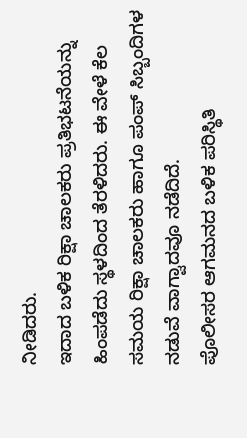ನೀಡಿದರು.
ಇದಾದ ಬಳಿಕ ರಿಕ್ಷಾ ಚಾಲಕರು ಪ್ರತಿಭಟನೆಯನ್ನು ಹಿಂಪಡೆದು ಸ್ಥಳದಿಂದ ತೆರಳಿದರು. ಈ ವೇಳೆ ಕೆಲ ಸಮಯ ರಿಕ್ಷಾ ಚಾಲಕರು ಹಾಗೂ ಪಂಪ್ ಸಿಬ್ಬಂದಿಗಳ ನಡುವೆ ವಾಗ್ವಾದವೂ ನಡೆದಿದೆ.
ಪೊಲೀಸರ ಆಗಮನದ ಬಳಿಕ ಪರಿಸ್ಥಿತಿ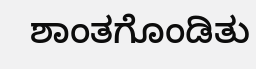ಶಾಂತಗೊಂಡಿತು